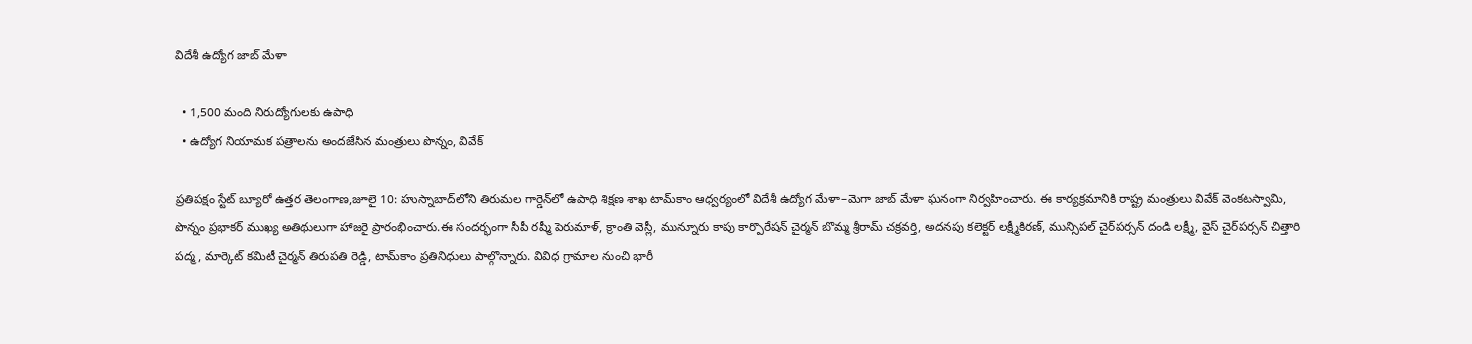విదేశీ ఉద్యోగ జాబ్ మేళా

  • 1,500 మంది నిరుద్యోగులకు ఉపాధి
  • ఉద్యోగ నియామక పత్రాలను అందజేసిన మంత్రులు పొన్నం, వివేక్

ప్రతిపక్షం స్టేట్ బ్యూరో ఉత్తర తెలంగాణ,జూలై 10: హుస్నాబాద్‌లోని తిరుమల గార్డెన్‌లో ఉపాధి శిక్షణ శాఖ టామ్‌కాం ఆధ్వర్యంలో విదేశీ ఉద్యోగ మేళా–మెగా జాబ్ మేళా ఘనంగా నిర్వహించారు. ఈ కార్యక్రమానికి రాష్ట్ర మంత్రులు వివేక్ వెంకటస్వామి, పొన్నం ప్రభాకర్ ముఖ్య అతిథులుగా హాజరై ప్రారంభించారు.ఈ సందర్భంగా సీపీ రష్మీ పెరుమాళ్, క్రాంతి వెస్లీ, మున్నూరు కాపు కార్పొరేషన్ చైర్మన్ బొమ్మ శ్రీరామ్ చక్రవర్తి, అదనపు కలెక్టర్ లక్ష్మీకిరణ్, మున్సిపల్ చైర్‌పర్సన్ దండి లక్ష్మీ, వైస్ చైర్‌పర్సన్ చిత్తారి పద్మ, మార్కెట్ కమిటీ చైర్మన్ తిరుపతి రెడ్డి, టామ్‌కాం ప్రతినిధులు పాల్గొన్నారు. వివిధ గ్రామాల నుంచి భారీ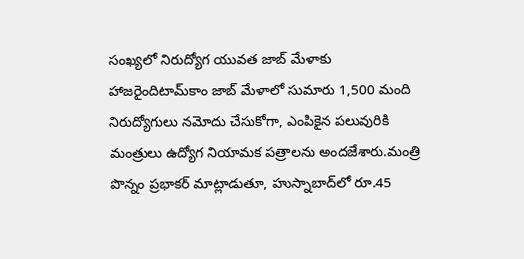సంఖ్యలో నిరుద్యోగ యువత జాబ్ మేళాకు హాజరైందిటామ్‌కాం జాబ్ మేళాలో సుమారు 1,500 మంది నిరుద్యోగులు నమోదు చేసుకోగా, ఎంపికైన పలువురికి మంత్రులు ఉద్యోగ నియామక పత్రాలను అందజేశారు.మంత్రి పొన్నం ప్రభాకర్ మాట్లాడుతూ, హుస్నాబాద్‌లో రూ.45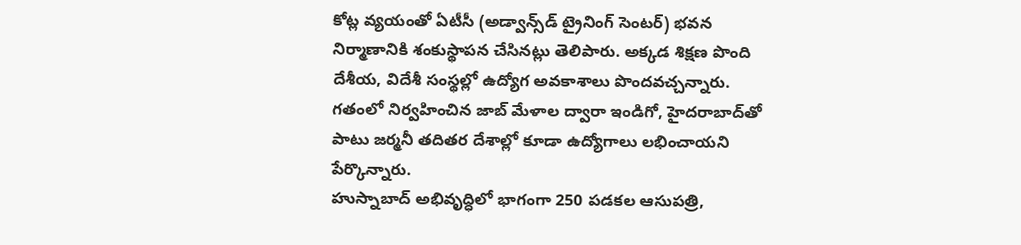కోట్ల వ్యయంతో ఏటీసీ (అడ్వాన్స్‌డ్ ట్రైనింగ్ సెంటర్) భవన నిర్మాణానికి శంకుస్థాపన చేసినట్లు తెలిపారు. అక్కడ శిక్షణ పొంది దేశీయ, విదేశీ సంస్థల్లో ఉద్యోగ అవకాశాలు పొందవచ్చన్నారు. గతంలో నిర్వహించిన జాబ్ మేళాల ద్వారా ఇండిగో, హైదరాబాద్‌తో పాటు జర్మనీ తదితర దేశాల్లో కూడా ఉద్యోగాలు లభించాయని పేర్కొన్నారు.
హుస్నాబాద్ అభివృద్ధిలో భాగంగా 250 పడకల ఆసుపత్రి,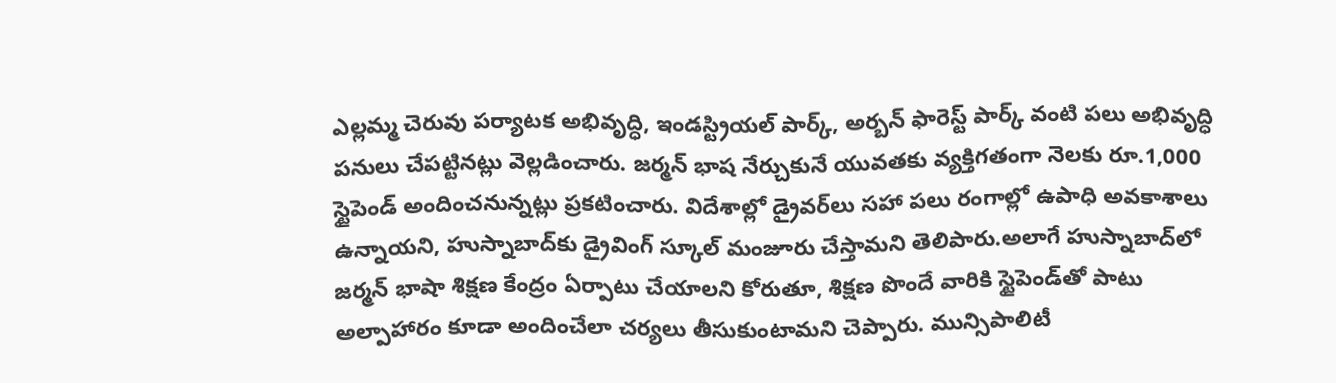ఎల్లమ్మ చెరువు పర్యాటక అభివృద్ధి, ఇండస్ట్రియల్ పార్క్, అర్బన్ ఫారెస్ట్ పార్క్ వంటి పలు అభివృద్ధి పనులు చేపట్టినట్లు వెల్లడించారు. జర్మన్ భాష నేర్చుకునే యువతకు వ్యక్తిగతంగా నెలకు రూ.1,000 స్టైపెండ్ అందించనున్నట్లు ప్రకటించారు. విదేశాల్లో డ్రైవర్‌లు సహా పలు రంగాల్లో ఉపాధి అవకాశాలు ఉన్నాయని, హుస్నాబాద్‌కు డ్రైవింగ్ స్కూల్ మంజూరు చేస్తామని తెలిపారు.అలాగే హుస్నాబాద్‌లో జర్మన్ భాషా శిక్షణ కేంద్రం ఏర్పాటు చేయాలని కోరుతూ, శిక్షణ పొందే వారికి స్టైపెండ్‌తో పాటు అల్పాహారం కూడా అందించేలా చర్యలు తీసుకుంటామని చెప్పారు. మున్సిపాలిటీ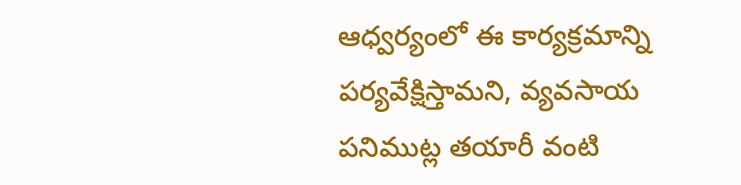ఆధ్వర్యంలో ఈ కార్యక్రమాన్ని పర్యవేక్షిస్తామని, వ్యవసాయ పనిముట్ల తయారీ వంటి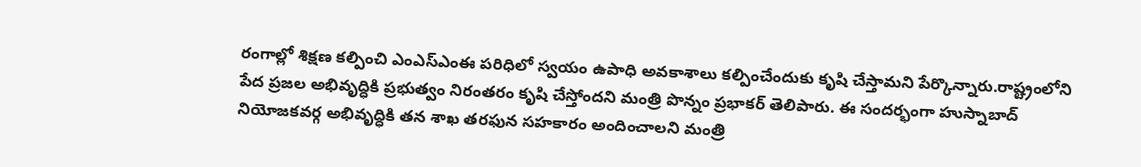రంగాల్లో శిక్షణ కల్పించి ఎంఎస్‌ఎంఈ పరిధిలో స్వయం ఉపాధి అవకాశాలు కల్పించేందుకు కృషి చేస్తామని పేర్కొన్నారు.రాష్ట్రంలోని పేద ప్రజల అభివృద్ధికి ప్రభుత్వం నిరంతరం కృషి చేస్తోందని మంత్రి పొన్నం ప్రభాకర్ తెలిపారు. ఈ సందర్భంగా హుస్నాబాద్ నియోజకవర్గ అభివృద్ధికి తన శాఖ తరఫున సహకారం అందించాలని మంత్రి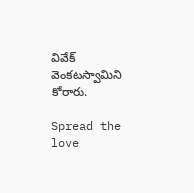వివేక్ వెంకటస్వామిని కోరారు.

Spread the love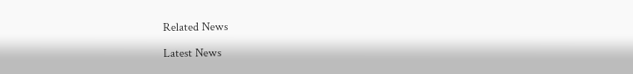Related News

Latest News